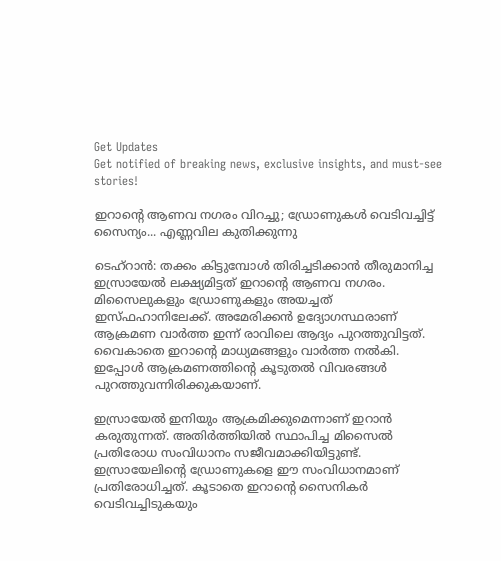Get Updates
Get notified of breaking news, exclusive insights, and must-see stories!

ഇറാന്റെ ആണവ നഗരം വിറച്ചു; ഡ്രോണുകള്‍ വെടിവച്ചിട്ട് സൈന്യം... എണ്ണവില കുതിക്കുന്നു

ടെഹ്‌റാന്‍: തക്കം കിട്ടുമ്പോള്‍ തിരിച്ചടിക്കാന്‍ തീരുമാനിച്ച ഇസ്രായേല്‍ ലക്ഷ്യമിട്ടത് ഇറാന്റെ ആണവ നഗരം. മിസൈലുകളും ഡ്രോണുകളും അയച്ചത് ഇസ്ഫഹാനിലേക്ക്. അമേരിക്കന്‍ ഉദ്യോഗസ്ഥരാണ് ആക്രമണ വാര്‍ത്ത ഇന്ന് രാവിലെ ആദ്യം പുറത്തുവിട്ടത്. വൈകാതെ ഇറാന്റെ മാധ്യമങ്ങളും വാര്‍ത്ത നല്‍കി. ഇപ്പോള്‍ ആക്രമണത്തിന്റെ കൂടുതല്‍ വിവരങ്ങള്‍ പുറത്തുവന്നിരിക്കുകയാണ്.

ഇസ്രായേല്‍ ഇനിയും ആക്രമിക്കുമെന്നാണ് ഇറാന്‍ കരുതുന്നത്. അതിര്‍ത്തിയില്‍ സ്ഥാപിച്ച മിസൈല്‍ പ്രതിരോധ സംവിധാനം സജീവമാക്കിയിട്ടുണ്ട്. ഇസ്രായേലിന്റെ ഡ്രോണുകളെ ഈ സംവിധാനമാണ് പ്രതിരോധിച്ചത്. കൂടാതെ ഇറാന്റെ സൈനികര്‍ വെടിവച്ചിടുകയും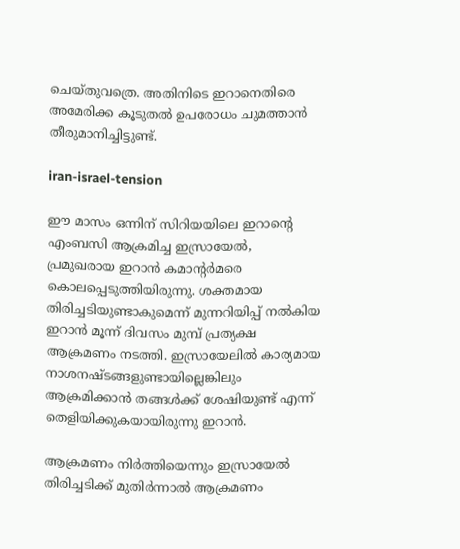ചെയ്തുവത്രെ. അതിനിടെ ഇറാനെതിരെ അമേരിക്ക കൂടുതല്‍ ഉപരോധം ചുമത്താന്‍ തീരുമാനിച്ചിട്ടുണ്ട്.

iran-israel-tension

ഈ മാസം ഒന്നിന് സിറിയയിലെ ഇറാന്റെ എംബസി ആക്രമിച്ച ഇസ്രായേല്‍, പ്രമുഖരായ ഇറാന്‍ കമാന്റര്‍മരെ കൊലപ്പെടുത്തിയിരുന്നു. ശക്തമായ തിരിച്ചടിയുണ്ടാകുമെന്ന് മുന്നറിയിപ്പ് നല്‍കിയ ഇറാന്‍ മൂന്ന് ദിവസം മുമ്പ് പ്രത്യക്ഷ ആക്രമണം നടത്തി. ഇസ്രായേലില്‍ കാര്യമായ നാശനഷ്ടങ്ങളുണ്ടായില്ലെങ്കിലും ആക്രമിക്കാന്‍ തങ്ങള്‍ക്ക് ശേഷിയുണ്ട് എന്ന് തെളിയിക്കുകയായിരുന്നു ഇറാന്‍.

ആക്രമണം നിര്‍ത്തിയെന്നും ഇസ്രായേല്‍ തിരിച്ചടിക്ക് മുതിര്‍ന്നാല്‍ ആക്രമണം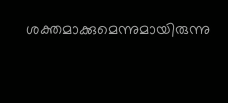ശക്തമാക്കുമെന്നുമായിരുന്നു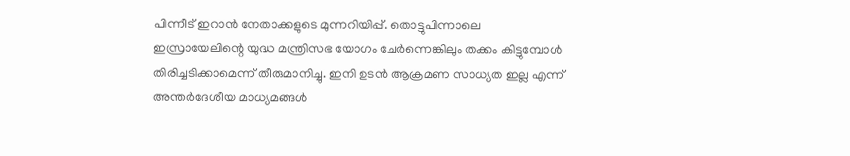പിന്നീട് ഇറാന്‍ നേതാക്കളുടെ മുന്നറിയിപ്പ്. തൊട്ടുപിന്നാലെ ഇസ്രായേലിന്റെ യുദ്ധ മന്ത്രിസഭ യോഗം ചേര്‍ന്നെങ്കിലും തക്കം കിട്ടുമ്പോള്‍ തിരിച്ചടിക്കാമെന്ന് തീരുമാനിച്ചു. ഇനി ഉടന്‍ ആക്രമണ സാധ്യത ഇല്ല എന്ന് അന്തര്‍ദേശീയ മാധ്യമങ്ങള്‍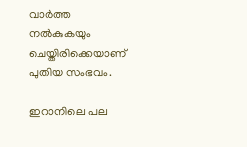വാര്‍ത്ത നല്‍കുകയും ചെയ്തിരിക്കെയാണ് പുതിയ സംഭവം.

ഇറാനിലെ പല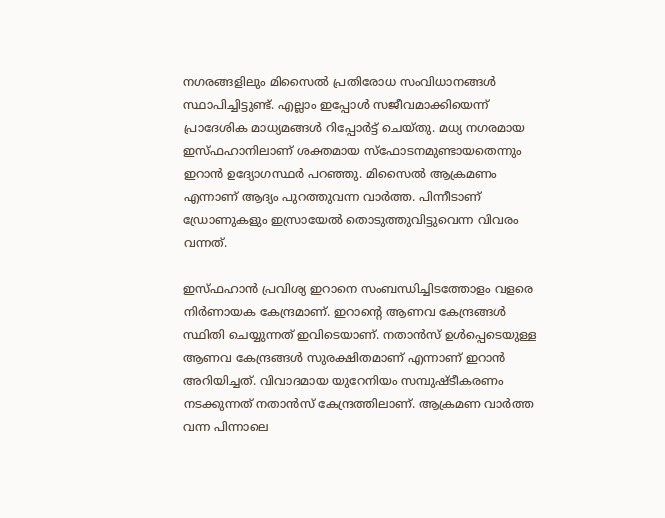നഗരങ്ങളിലും മിസൈല്‍ പ്രതിരോധ സംവിധാനങ്ങള്‍ സ്ഥാപിച്ചിട്ടുണ്ട്. എല്ലാം ഇപ്പോള്‍ സജീവമാക്കിയെന്ന് പ്രാദേശിക മാധ്യമങ്ങള്‍ റിപ്പോര്‍ട്ട് ചെയ്തു. മധ്യ നഗരമായ ഇസ്ഫഹാനിലാണ് ശക്തമായ സ്‌ഫോടനമുണ്ടായതെന്നും ഇറാന്‍ ഉദ്യോഗസ്ഥര്‍ പറഞ്ഞു. മിസൈല്‍ ആക്രമണം എന്നാണ് ആദ്യം പുറത്തുവന്ന വാര്‍ത്ത. പിന്നീടാണ് ഡ്രോണുകളും ഇസ്രായേല്‍ തൊടുത്തുവിട്ടുവെന്ന വിവരം വന്നത്.

ഇസ്ഫഹാന്‍ പ്രവിശ്യ ഇറാനെ സംബന്ധിച്ചിടത്തോളം വളരെ നിര്‍ണായക കേന്ദ്രമാണ്. ഇറാന്റെ ആണവ കേന്ദ്രങ്ങള്‍ സ്ഥിതി ചെയ്യുന്നത് ഇവിടെയാണ്. നതാന്‍സ് ഉള്‍പ്പെടെയുള്ള ആണവ കേന്ദ്രങ്ങള്‍ സുരക്ഷിതമാണ് എന്നാണ് ഇറാന്‍ അറിയിച്ചത്. വിവാദമായ യുറേനിയം സമ്പുഷ്ടീകരണം നടക്കുന്നത് നതാന്‍സ് കേന്ദ്രത്തിലാണ്. ആക്രമണ വാര്‍ത്ത വന്ന പിന്നാലെ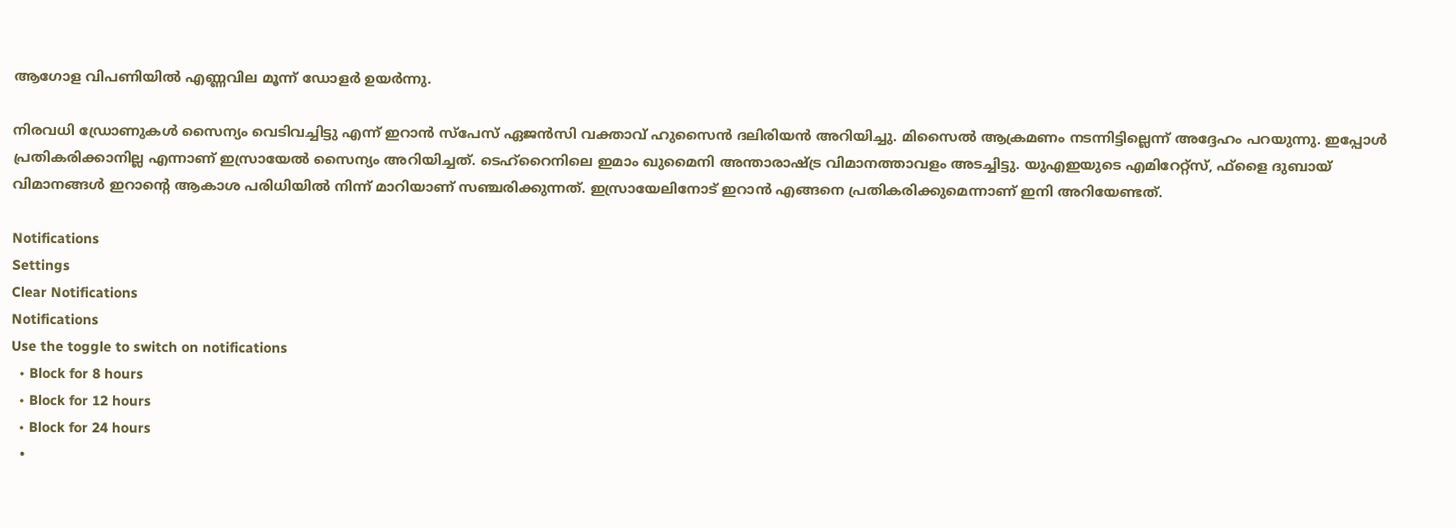ആഗോള വിപണിയില്‍ എണ്ണവില മൂന്ന് ഡോളര്‍ ഉയര്‍ന്നു.

നിരവധി ഡ്രോണുകള്‍ സൈന്യം വെടിവച്ചിട്ടു എന്ന് ഇറാന്‍ സ്‌പേസ് ഏജന്‍സി വക്താവ് ഹുസൈന്‍ ദലിരിയന്‍ അറിയിച്ചു. മിസൈല്‍ ആക്രമണം നടന്നിട്ടില്ലെന്ന് അദ്ദേഹം പറയുന്നു. ഇപ്പോള്‍ പ്രതികരിക്കാനില്ല എന്നാണ് ഇസ്രായേല്‍ സൈന്യം അറിയിച്ചത്. ടെഹ്‌റൈനിലെ ഇമാം ഖുമൈനി അന്താരാഷ്ട്ര വിമാനത്താവളം അടച്ചിട്ടു. യുഎഇയുടെ എമിറേറ്റ്‌സ്, ഫ്‌ളൈ ദുബായ് വിമാനങ്ങള്‍ ഇറാന്റെ ആകാശ പരിധിയില്‍ നിന്ന് മാറിയാണ് സഞ്ചരിക്കുന്നത്. ഇസ്രായേലിനോട് ഇറാന്‍ എങ്ങനെ പ്രതികരിക്കുമെന്നാണ് ഇനി അറിയേണ്ടത്.

Notifications
Settings
Clear Notifications
Notifications
Use the toggle to switch on notifications
  • Block for 8 hours
  • Block for 12 hours
  • Block for 24 hours
  •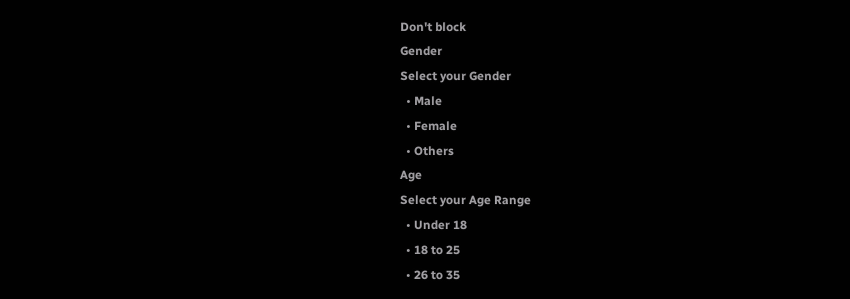Don't block
Gender
Select your Gender
  • Male
  • Female
  • Others
Age
Select your Age Range
  • Under 18
  • 18 to 25
  • 26 to 35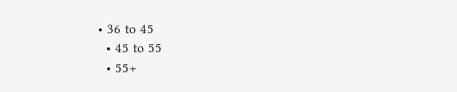• 36 to 45
  • 45 to 55
  • 55+